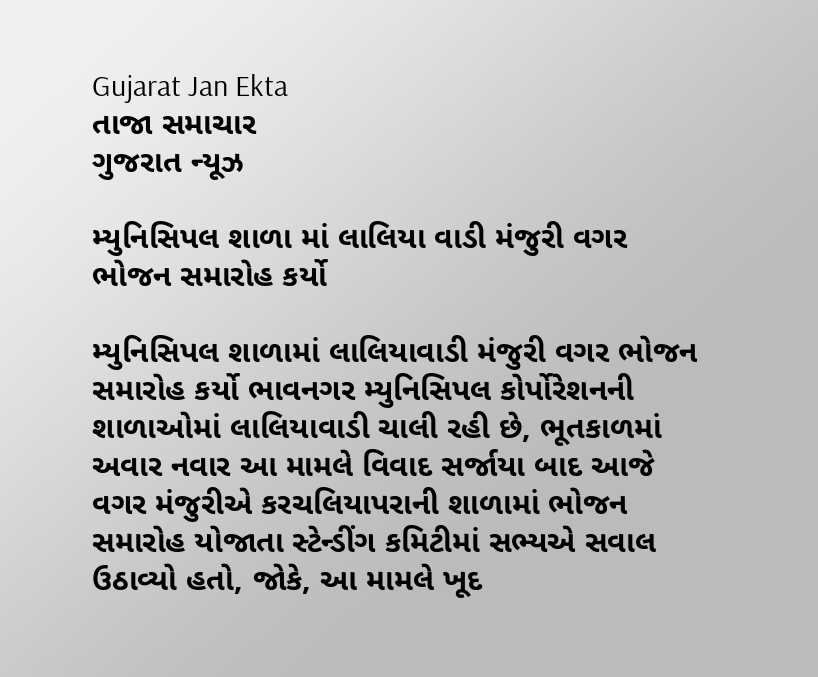Gujarat Jan Ekta
તાજા સમાચાર
ગુજરાત ન્યૂઝ

મ્યુનિસિપલ શાળા માં લાલિયા વાડી મંજુરી વગર ભોજન સમારોહ કર્યો

મ્યુનિસિપલ શાળામાં લાલિયાવાડી મંજુરી વગર ભોજન સમારોહ કર્યો ભાવનગર મ્યુનિસિપલ કોર્પોરેશનની શાળાઓમાં લાલિયાવાડી ચાલી રહી છે, ભૂતકાળમાં અવાર નવાર આ મામલે વિવાદ સર્જાયા બાદ આજે વગર મંજુરીએ કરચલિયાપરાની શાળામાં ભોજન સમારોહ યોજાતા સ્ટેન્ડીંગ કમિટીમાં સભ્યએ સવાલ ઉઠાવ્યો હતો, જોકે, આ મામલે ખૂદ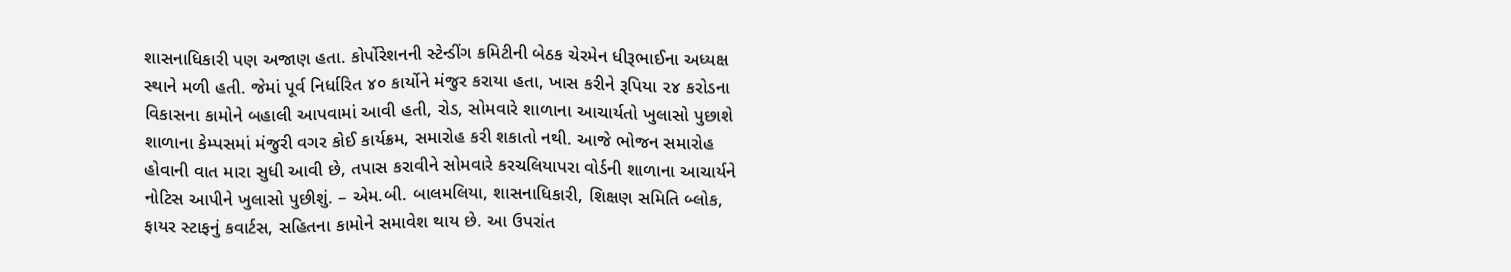શાસનાધિકારી પણ અજાણ હતા. કોર્પોરેશનની સ્ટેન્ડીંગ કમિટીની બેઠક ચેરમેન ધીરૂભાઈના અધ્યક્ષ સ્થાને મળી હતી. જેમાં પૂર્વ નિર્ધારિત ૪૦ કાર્યોને મંજુર કરાયા હતા, ખાસ કરીને રૂપિયા ૨૪ કરોડના વિકાસના કામોને બહાલી આપવામાં આવી હતી, રોડ, સોમવારે શાળાના આચાર્યતો ખુલાસો પુછાશે શાળાના કેમ્પસમાં મંજુરી વગર કોઈ કાર્યક્રમ, સમારોહ કરી શકાતો નથી. આજે ભોજન સમારોહ હોવાની વાત મારા સુધી આવી છે, તપાસ કરાવીને સોમવારે કરચલિયાપરા વોર્ડની શાળાના આચાર્યને નોટિસ આપીને ખુલાસો પુછીશું. – એમ.બી. બાલમલિયા, શાસનાધિકારી, શિક્ષણ સમિતિ બ્લોક, ફાયર સ્ટાફનું કવાર્ટસ, સહિતના કામોને સમાવેશ થાય છે. આ ઉપરાંત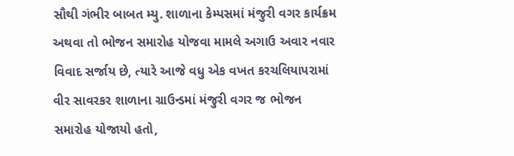સૌથી ગંભીર બાબત મ્યુ. શાળાના કેમ્પસમાં મંજુરી વગર કાર્યક્રમ અથવા તો ભોજન સમારોહ યોજવા મામલે અગાઉ અવાર નવાર વિવાદ સર્જાય છે, ત્યારે આજે વધુ એક વખત કરચલિયાપરામાં વીર સાવરકર શાળાના ગ્રાઉન્ડમાં મંજુરી વગર જ ભોજન સમારોહ યોજાયો હતો,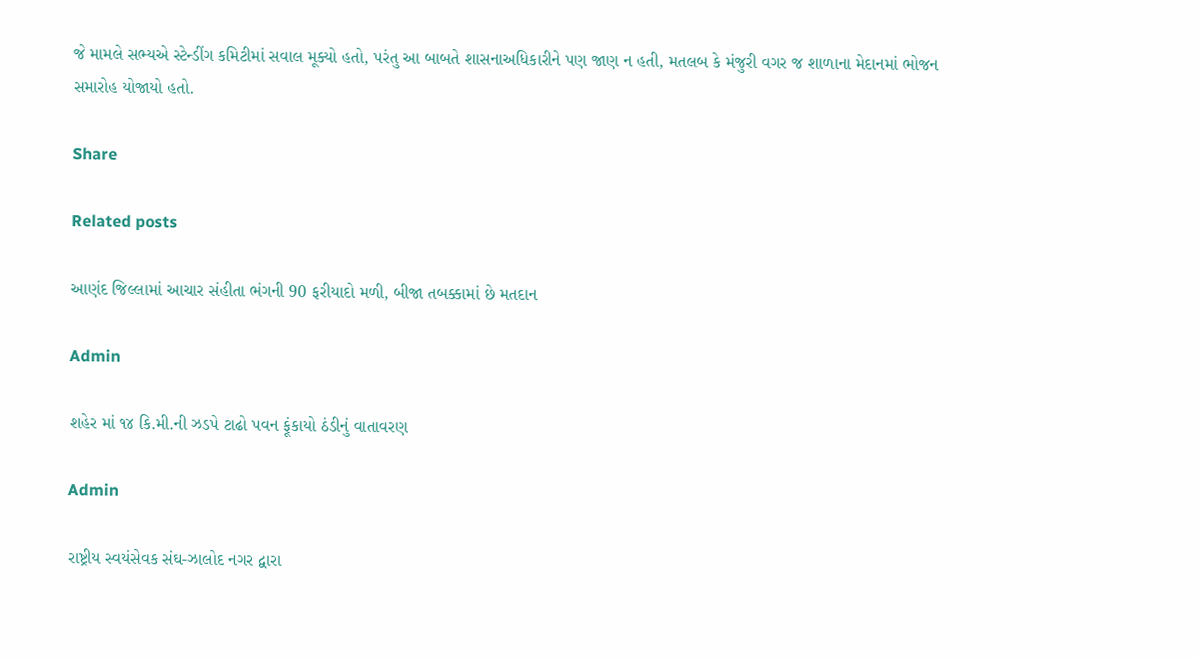જે મામલે સભ્યએ સ્ટેન્ડીંગ કમિટીમાં સવાલ મૂક્યો હતો, પરંતુ આ બાબતે શાસનાઅધિકારીને પણ જાણ ન હતી, મતલબ કે મંજુરી વગર જ શાળાના મેદાનમાં ભોજન સમારોહ યોજાયો હતો.

Share

Related posts

આણંદ જિલ્લામાં આચાર સંહીતા ભંગની 90 ફરીયાદો મળી, બીજા તબક્કામાં છે મતદાન

Admin

શહેર માં ૧૪ કિ.મી.ની ઝડપે ટાઢો પવન ફૂંકાયો ઠંડીનું વાતાવરણ

Admin

રાષ્ટ્રીય સ્વયંસેવક સંઘ-ઝાલોદ નગર દ્વારા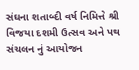સંઘના શતાબ્દી વર્ષ નિમિત્તે શ્રી વિજયા દશમી ઉત્સવ અને પથ સંચલન નું આયોજન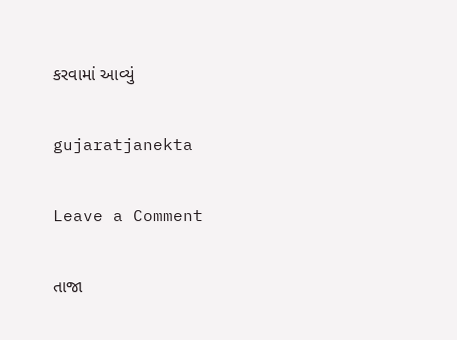કરવામાં આવ્યું

gujaratjanekta

Leave a Comment

તાજા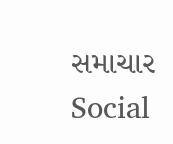સમાચાર
Social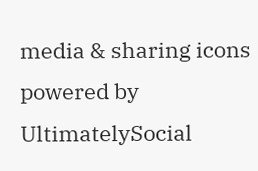media & sharing icons powered by UltimatelySocial